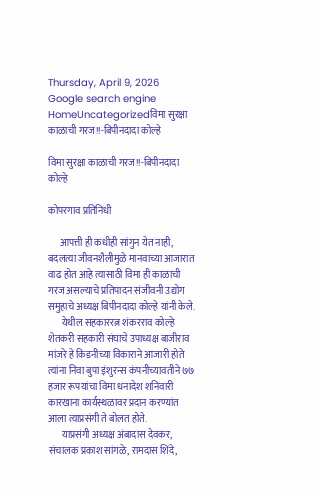Thursday, April 9, 2026
Google search engine
HomeUncategorizedविमा सुरक्षा काळाची गरज!!-बिपीनदादा कोल्हे

विमा सुरक्षा काळाची गरज!!-बिपीनदादा कोल्हे

कोपरगाव प्रतिनिधी

      आपत्ती ही कधीही सांगुन येत नाही, बदलत्या जीवनशैलीमुळे मानवाच्या आजारात वाढ होत आहे त्यासाठी विमा ही काळाची गरज असल्याचे प्रतिपादन संजीवनी उद्योग समुहाचे अध्यक्ष बिपीनदादा कोल्हे यांनी केले.
       येथील सहकाररत्न शंकरराव कोल्हे शेतकरी सहकारी संघाचे उपाध्यक्ष बाजीराव मांजरे हे किडनीच्या विकाराने आजारी होते त्यांना निवा बुपा इंशुरन्स कंपनीच्यावतीने ७७ हजार रूपयांचा विमा धनादेश शनिवारी कारखाना कार्यस्थळावर प्रदान करण्यांत आला त्याप्रसंगी ते बोलत होते.
       याप्रसंगी अध्यक्ष अंबादास देवकर, संचालक प्रकाश सांगळे, रामदास शिंदे,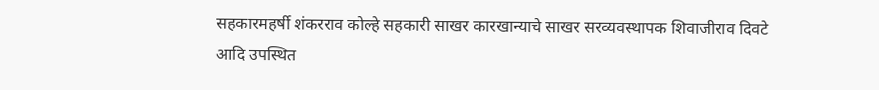सहकारमहर्षी शंकरराव कोल्हे सहकारी साखर कारखान्याचे साखर सरव्यवस्थापक शिवाजीराव दिवटे आदि उपस्थित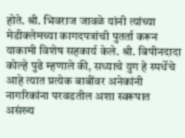होते. श्री. भिवराज जावळे यांनी त्यांच्या मेडीक्लेमच्या कागदपत्रांची पुतर्ता करून याकामी विशेष सहकार्य केले. श्री. बिपीनदादा कोल्हे पुढे म्हणाले की, सध्याचे युग हे स्पर्धेचे आहे त्यात प्रत्येक बाबींवर अनेकांनी नागरिकांना परवडतील अशा स्वरूपात असंख्य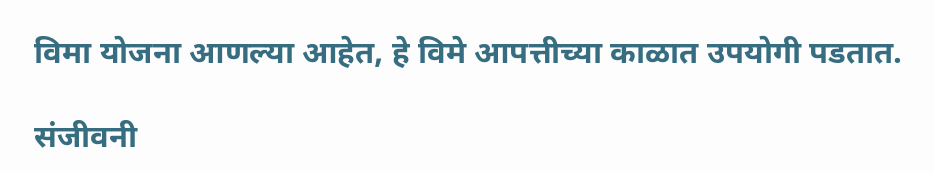विमा योजना आणल्या आहेत, हे विमे आपत्तीच्या काळात उपयोगी पडतात.

संजीवनी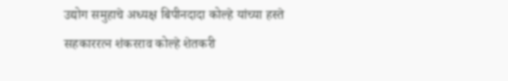उद्योग समुहाचे अध्यक्ष बिपीनदादा कोल्हे यांच्या हस्ते सहकाररत्न शंकरराव कोल्हे शेतकरी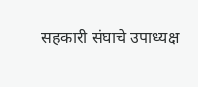सहकारी संघाचे उपाध्यक्ष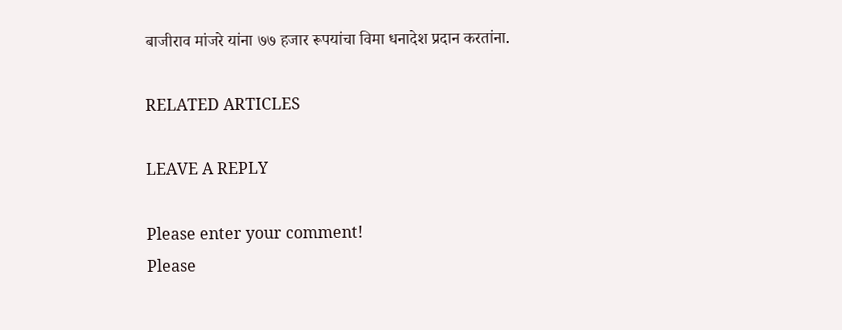बाजीराव मांजरे यांना ७७ हजार रूपयांचा विमा धनादेश प्रदान करतांना.

RELATED ARTICLES

LEAVE A REPLY

Please enter your comment!
Please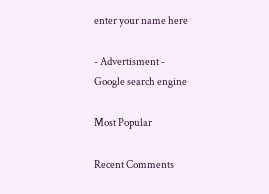enter your name here

- Advertisment -
Google search engine

Most Popular

Recent Comments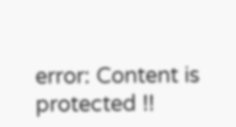error: Content is protected !!